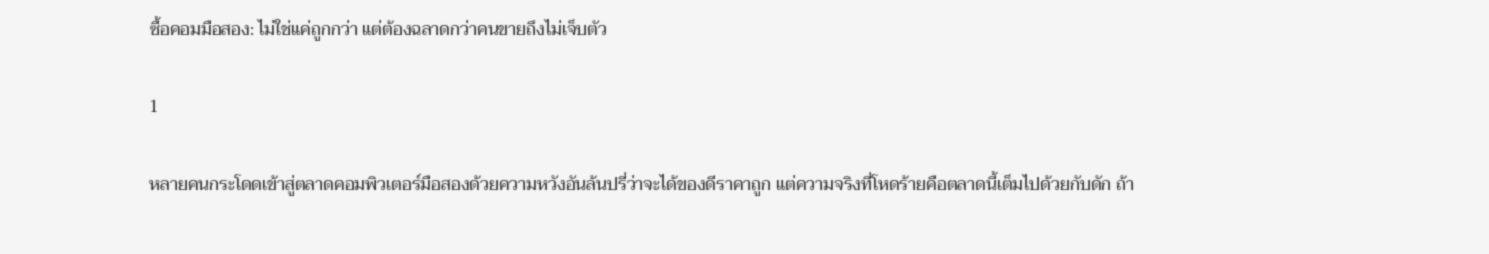ซื้อคอมมือสอง: ไม่ใช่แค่ถูกกว่า แต่ต้องฉลาดกว่าคนขายถึงไม่เจ็บตัว

1

หลายคนกระโดดเข้าสู่ตลาดคอมพิวเตอร์มือสองด้วยความหวังอันล้นปรี่ว่าจะได้ของดีราคาถูก แต่ความจริงที่โหดร้ายคือตลาดนี้เต็มไปด้วยกับดัก ถ้า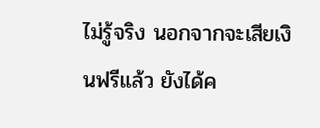ไม่รู้จริง นอกจากจะเสียเงินฟรีแล้ว ยังได้ค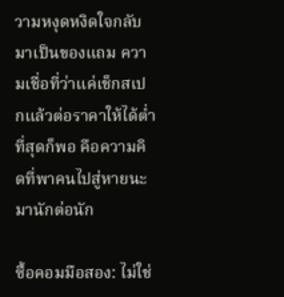วามหงุดหงิดใจกลับมาเป็นของแถม ความเชื่อที่ว่าแค่เช็กสเปกแล้วต่อราคาให้ได้ต่ำที่สุดก็พอ คือความคิดที่พาคนไปสู่หายนะมานักต่อนัก

ซื้อคอมมือสอง: ไม่ใช่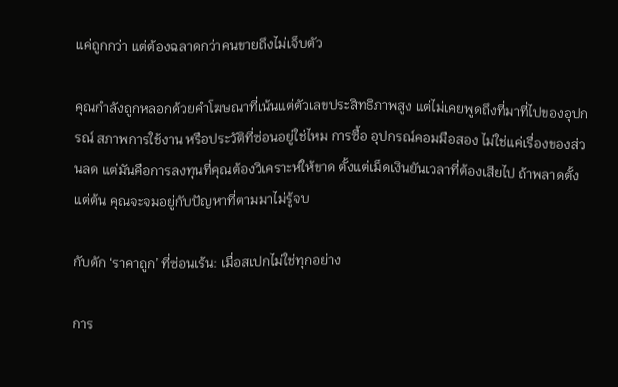แค่ถูกกว่า แต่ต้องฉลาดกว่าคนขายถึงไม่เจ็บตัว

คุณกำลังถูกหลอกด้วยคำโฆษณาที่เน้นแต่ตัวเลขประสิทธิภาพสูง แต่ไม่เคยพูดถึงที่มาที่ไปของอุปกรณ์ สภาพการใช้งาน หรือประวัติที่ซ่อนอยู่ใช่ไหม การซื้อ อุปกรณ์คอมมือสอง ไม่ใช่แค่เรื่องของส่วนลด แต่มันคือการลงทุนที่คุณต้องวิเคราะห์ให้ขาด ตั้งแต่เม็ดเงินยันเวลาที่ต้องเสียไป ถ้าพลาดตั้งแต่ต้น คุณจะจมอยู่กับปัญหาที่ตามมาไม่รู้จบ

กับดัก ‘ราคาถูก’ ที่ซ่อนเร้น: เมื่อสเปกไม่ใช่ทุกอย่าง

การ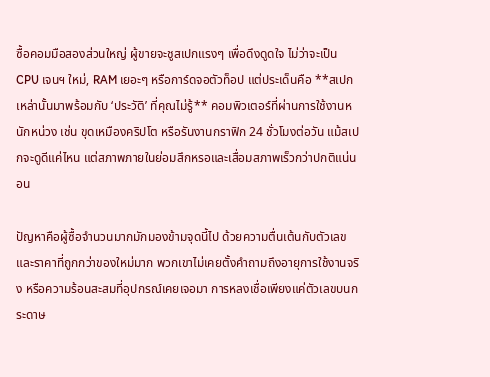ซื้อคอมมือสองส่วนใหญ่ ผู้ขายจะชูสเปกแรงๆ เพื่อดึงดูดใจ ไม่ว่าจะเป็น CPU เจนฯ ใหม่, RAM เยอะๆ หรือการ์ดจอตัวท็อป แต่ประเด็นคือ **สเปกเหล่านั้นมาพร้อมกับ ‘ประวัติ’ ที่คุณไม่รู้** คอมพิวเตอร์ที่ผ่านการใช้งานหนักหน่วง เช่น ขุดเหมืองคริปโต หรือรันงานกราฟิก 24 ชั่วโมงต่อวัน แม้สเปกจะดูดีแค่ไหน แต่สภาพภายในย่อมสึกหรอและเสื่อมสภาพเร็วกว่าปกติแน่นอน

ปัญหาคือผู้ซื้อจำนวนมากมักมองข้ามจุดนี้ไป ด้วยความตื่นเต้นกับตัวเลขและราคาที่ถูกกว่าของใหม่มาก พวกเขาไม่เคยตั้งคำถามถึงอายุการใช้งานจริง หรือความร้อนสะสมที่อุปกรณ์เคยเจอมา การหลงเชื่อเพียงแค่ตัวเลขบนกระดาษ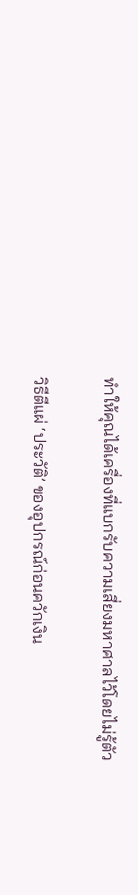ทำให้คุณได้เครื่องที่แบกรับความเสี่ยงมหาศาลไว้โดยไม่รู้ตัว

วิธีตีแผ่ ‘ประวัติ’ ของอุปกรณ์ก่อนควักเงิน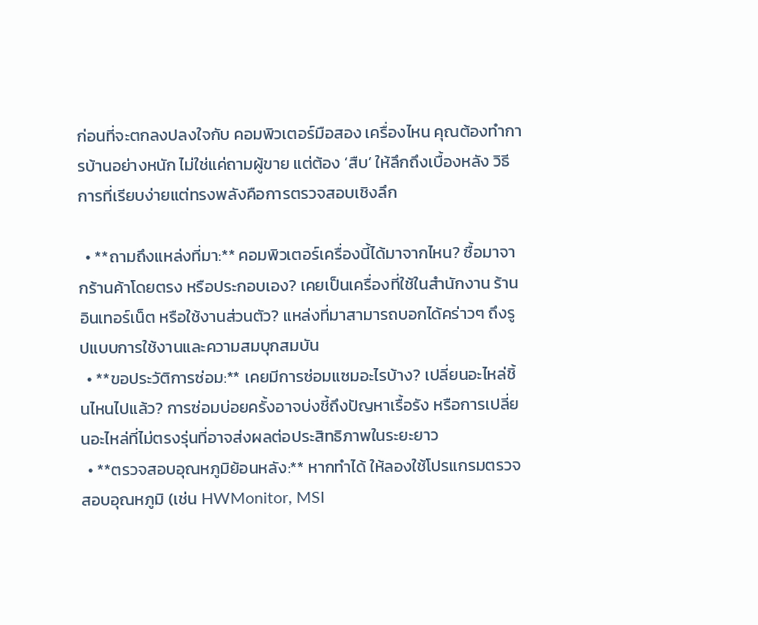ก่อนที่จะตกลงปลงใจกับ คอมพิวเตอร์มือสอง เครื่องไหน คุณต้องทำการบ้านอย่างหนัก ไม่ใช่แค่ถามผู้ขาย แต่ต้อง ‘สืบ’ ให้ลึกถึงเบื้องหลัง วิธีการที่เรียบง่ายแต่ทรงพลังคือการตรวจสอบเชิงลึก

  • **ถามถึงแหล่งที่มา:** คอมพิวเตอร์เครื่องนี้ได้มาจากไหน? ซื้อมาจากร้านค้าโดยตรง หรือประกอบเอง? เคยเป็นเครื่องที่ใช้ในสำนักงาน ร้านอินเทอร์เน็ต หรือใช้งานส่วนตัว? แหล่งที่มาสามารถบอกได้คร่าวๆ ถึงรูปแบบการใช้งานและความสมบุกสมบัน
  • **ขอประวัติการซ่อม:** เคยมีการซ่อมแซมอะไรบ้าง? เปลี่ยนอะไหล่ชิ้นไหนไปแล้ว? การซ่อมบ่อยครั้งอาจบ่งชี้ถึงปัญหาเรื้อรัง หรือการเปลี่ยนอะไหล่ที่ไม่ตรงรุ่นที่อาจส่งผลต่อประสิทธิภาพในระยะยาว
  • **ตรวจสอบอุณหภูมิย้อนหลัง:** หากทำได้ ให้ลองใช้โปรแกรมตรวจสอบอุณหภูมิ (เช่น HWMonitor, MSI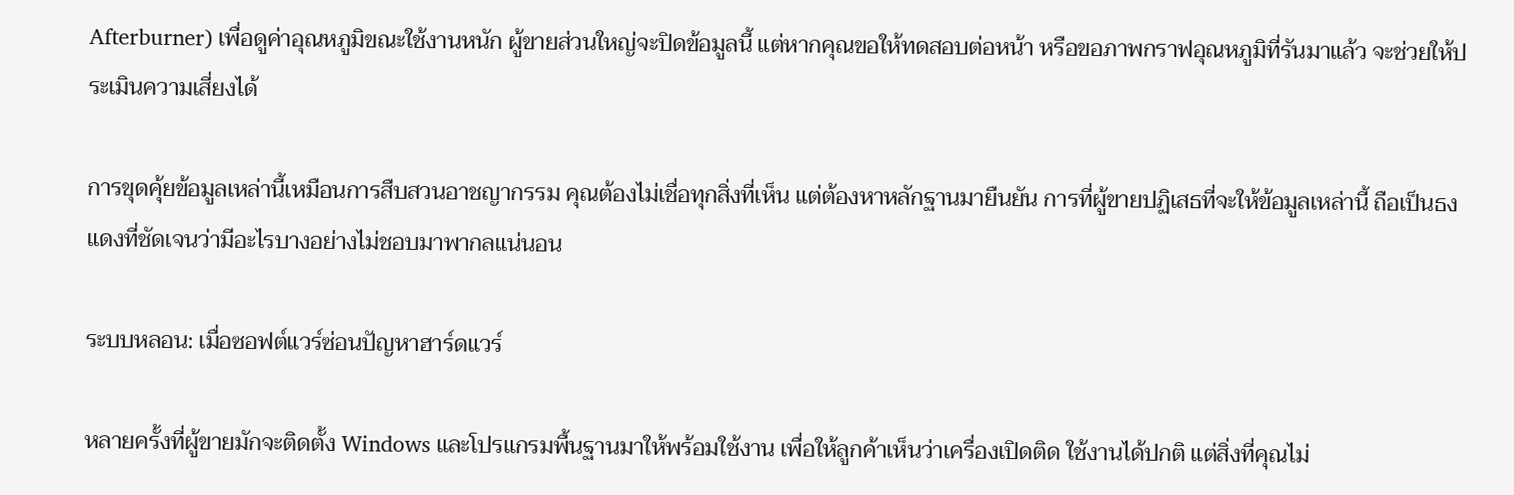Afterburner) เพื่อดูค่าอุณหภูมิขณะใช้งานหนัก ผู้ขายส่วนใหญ่จะปิดข้อมูลนี้ แต่หากคุณขอให้ทดสอบต่อหน้า หรือขอภาพกราฟอุณหภูมิที่รันมาแล้ว จะช่วยให้ประเมินความเสี่ยงได้

การขุดคุ้ยข้อมูลเหล่านี้เหมือนการสืบสวนอาชญากรรม คุณต้องไม่เชื่อทุกสิ่งที่เห็น แต่ต้องหาหลักฐานมายืนยัน การที่ผู้ขายปฏิเสธที่จะให้ข้อมูลเหล่านี้ ถือเป็นธงแดงที่ชัดเจนว่ามีอะไรบางอย่างไม่ชอบมาพากลแน่นอน

ระบบหลอน: เมื่อซอฟต์แวร์ซ่อนปัญหาฮาร์ดแวร์

หลายครั้งที่ผู้ขายมักจะติดตั้ง Windows และโปรแกรมพื้นฐานมาให้พร้อมใช้งาน เพื่อให้ลูกค้าเห็นว่าเครื่องเปิดติด ใช้งานได้ปกติ แต่สิ่งที่คุณไม่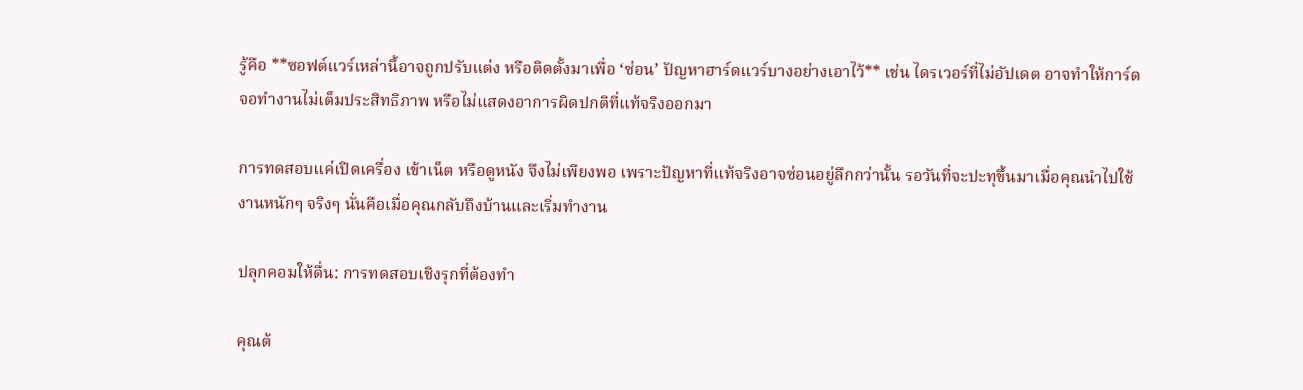รู้คือ **ซอฟต์แวร์เหล่านี้อาจถูกปรับแต่ง หรือติดตั้งมาเพื่อ ‘ซ่อน’ ปัญหาฮาร์ดแวร์บางอย่างเอาไว้** เช่น ไดรเวอร์ที่ไม่อัปเดต อาจทำให้การ์ดจอทำงานไม่เต็มประสิทธิภาพ หรือไม่แสดงอาการผิดปกติที่แท้จริงออกมา

การทดสอบแค่เปิดเครื่อง เข้าเน็ต หรือดูหนัง จึงไม่เพียงพอ เพราะปัญหาที่แท้จริงอาจซ่อนอยู่ลึกกว่านั้น รอวันที่จะปะทุขึ้นมาเมื่อคุณนำไปใช้งานหนักๆ จริงๆ นั่นคือเมื่อคุณกลับถึงบ้านและเริ่มทำงาน

ปลุกคอมให้ตื่น: การทดสอบเชิงรุกที่ต้องทำ

คุณต้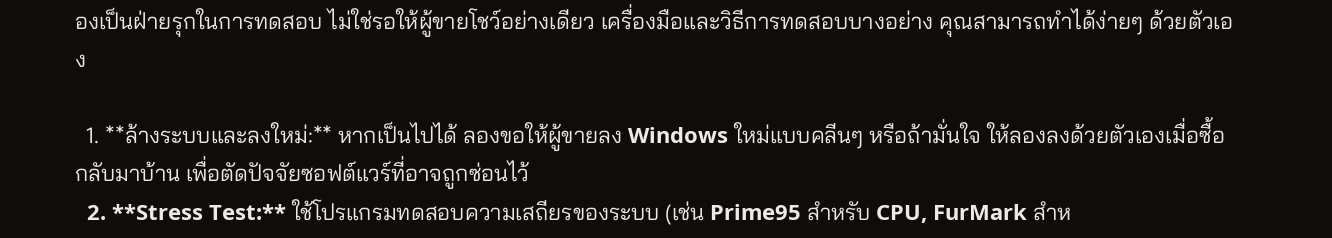องเป็นฝ่ายรุกในการทดสอบ ไม่ใช่รอให้ผู้ขายโชว์อย่างเดียว เครื่องมือและวิธีการทดสอบบางอย่าง คุณสามารถทำได้ง่ายๆ ด้วยตัวเอง

  1. **ล้างระบบและลงใหม่:** หากเป็นไปได้ ลองขอให้ผู้ขายลง Windows ใหม่แบบคลีนๆ หรือถ้ามั่นใจ ให้ลองลงด้วยตัวเองเมื่อซื้อกลับมาบ้าน เพื่อตัดปัจจัยซอฟต์แวร์ที่อาจถูกซ่อนไว้
  2. **Stress Test:** ใช้โปรแกรมทดสอบความเสถียรของระบบ (เช่น Prime95 สำหรับ CPU, FurMark สำห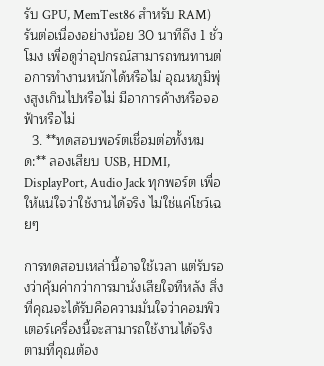รับ GPU, MemTest86 สำหรับ RAM) รันต่อเนื่องอย่างน้อย 30 นาทีถึง 1 ชั่วโมง เพื่อดูว่าอุปกรณ์สามารถทนทานต่อการทำงานหนักได้หรือไม่ อุณหภูมิพุ่งสูงเกินไปหรือไม่ มีอาการค้างหรือจอฟ้าหรือไม่
  3. **ทดสอบพอร์ตเชื่อมต่อทั้งหมด:** ลองเสียบ USB, HDMI, DisplayPort, Audio Jack ทุกพอร์ต เพื่อให้แน่ใจว่าใช้งานได้จริง ไม่ใช่แค่โชว์เฉยๆ

การทดสอบเหล่านี้อาจใช้เวลา แต่รับรองว่าคุ้มค่ากว่าการมานั่งเสียใจทีหลัง สิ่งที่คุณจะได้รับคือความมั่นใจว่าคอมพิวเตอร์เครื่องนี้จะสามารถใช้งานได้จริงตามที่คุณต้อง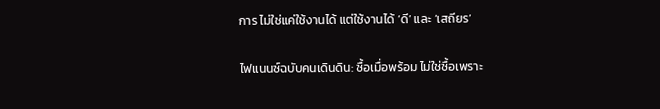การ ไม่ใช่แค่ใช้งานได้ แต่ใช้งานได้ ‘ดี’ และ ‘เสถียร’

ไฟแนนซ์ฉบับคนเดินดิน: ซื้อเมื่อพร้อม ไม่ใช่ซื้อเพราะ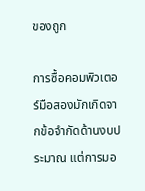ของถูก

การซื้อคอมพิวเตอร์มือสองมักเกิดจากข้อจำกัดด้านงบประมาณ แต่การมอ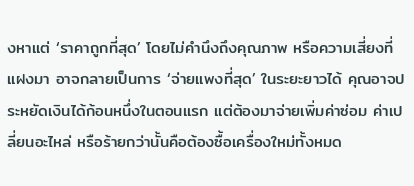งหาแต่ ‘ราคาถูกที่สุด’ โดยไม่คำนึงถึงคุณภาพ หรือความเสี่ยงที่แฝงมา อาจกลายเป็นการ ‘จ่ายแพงที่สุด’ ในระยะยาวได้ คุณอาจประหยัดเงินได้ก้อนหนึ่งในตอนแรก แต่ต้องมาจ่ายเพิ่มค่าซ่อม ค่าเปลี่ยนอะไหล่ หรือร้ายกว่านั้นคือต้องซื้อเครื่องใหม่ทั้งหมด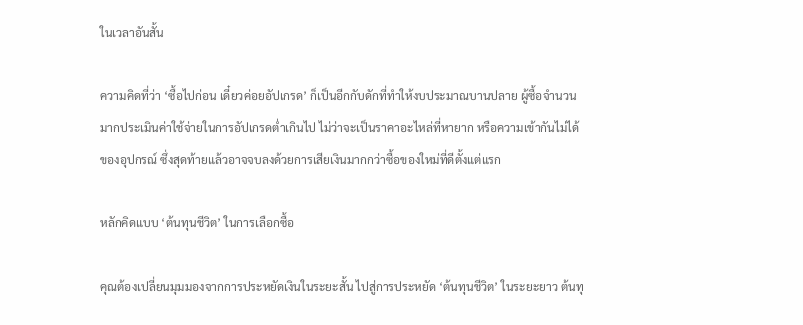ในเวลาอันสั้น

ความคิดที่ว่า ‘ซื้อไปก่อน เดี๋ยวค่อยอัปเกรด’ ก็เป็นอีกกับดักที่ทำให้งบประมาณบานปลาย ผู้ซื้อจำนวนมากประเมินค่าใช้จ่ายในการอัปเกรดต่ำเกินไป ไม่ว่าจะเป็นราคาอะไหล่ที่หายาก หรือความเข้ากันไม่ได้ของอุปกรณ์ ซึ่งสุดท้ายแล้วอาจจบลงด้วยการเสียเงินมากกว่าซื้อของใหม่ที่ดีตั้งแต่แรก

หลักคิดแบบ ‘ต้นทุนชีวิต’ ในการเลือกซื้อ

คุณต้องเปลี่ยนมุมมองจากการประหยัดเงินในระยะสั้น ไปสู่การประหยัด ‘ต้นทุนชีวิต’ ในระยะยาว ต้นทุ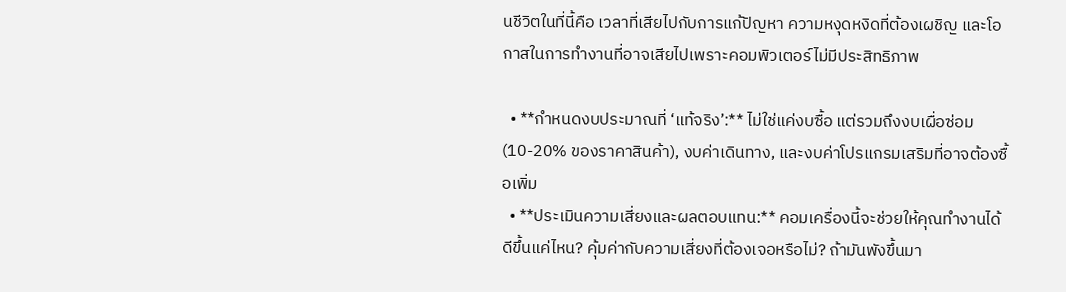นชีวิตในที่นี้คือ เวลาที่เสียไปกับการแก้ปัญหา ความหงุดหงิดที่ต้องเผชิญ และโอกาสในการทำงานที่อาจเสียไปเพราะคอมพิวเตอร์ไม่มีประสิทธิภาพ

  • **กำหนดงบประมาณที่ ‘แท้จริง’:** ไม่ใช่แค่งบซื้อ แต่รวมถึงงบเผื่อซ่อม (10-20% ของราคาสินค้า), งบค่าเดินทาง, และงบค่าโปรแกรมเสริมที่อาจต้องซื้อเพิ่ม
  • **ประเมินความเสี่ยงและผลตอบแทน:** คอมเครื่องนี้จะช่วยให้คุณทำงานได้ดีขึ้นแค่ไหน? คุ้มค่ากับความเสี่ยงที่ต้องเจอหรือไม่? ถ้ามันพังขึ้นมา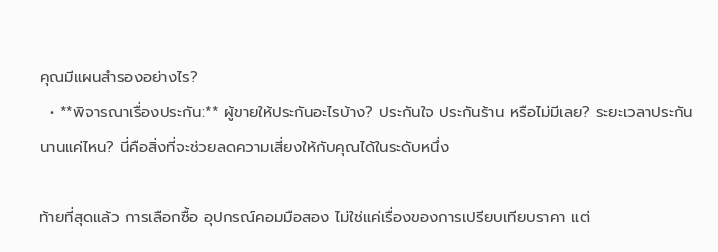คุณมีแผนสำรองอย่างไร?
  • **พิจารณาเรื่องประกัน:** ผู้ขายให้ประกันอะไรบ้าง? ประกันใจ ประกันร้าน หรือไม่มีเลย? ระยะเวลาประกันนานแค่ไหน? นี่คือสิ่งที่จะช่วยลดความเสี่ยงให้กับคุณได้ในระดับหนึ่ง

ท้ายที่สุดแล้ว การเลือกซื้อ อุปกรณ์คอมมือสอง ไม่ใช่แค่เรื่องของการเปรียบเทียบราคา แต่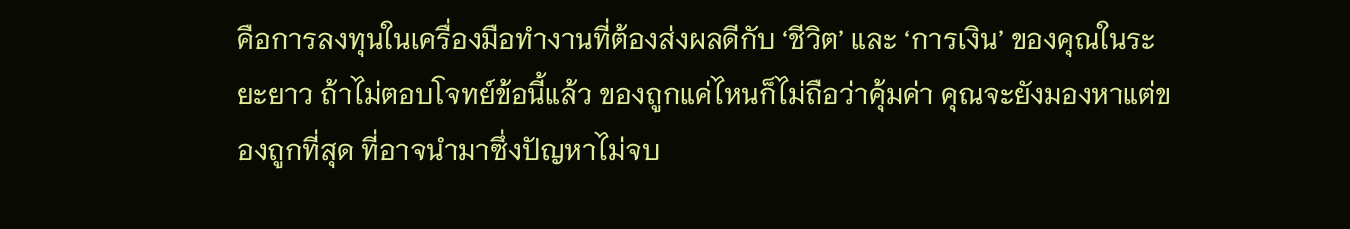คือการลงทุนในเครื่องมือทำงานที่ต้องส่งผลดีกับ ‘ชีวิต’ และ ‘การเงิน’ ของคุณในระยะยาว ถ้าไม่ตอบโจทย์ข้อนี้แล้ว ของถูกแค่ไหนก็ไม่ถือว่าคุ้มค่า คุณจะยังมองหาแต่ของถูกที่สุด ที่อาจนำมาซึ่งปัญหาไม่จบ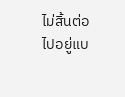ไม่สิ้นต่อไปอยู่แบ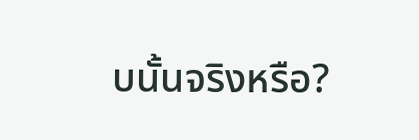บนั้นจริงหรือ?